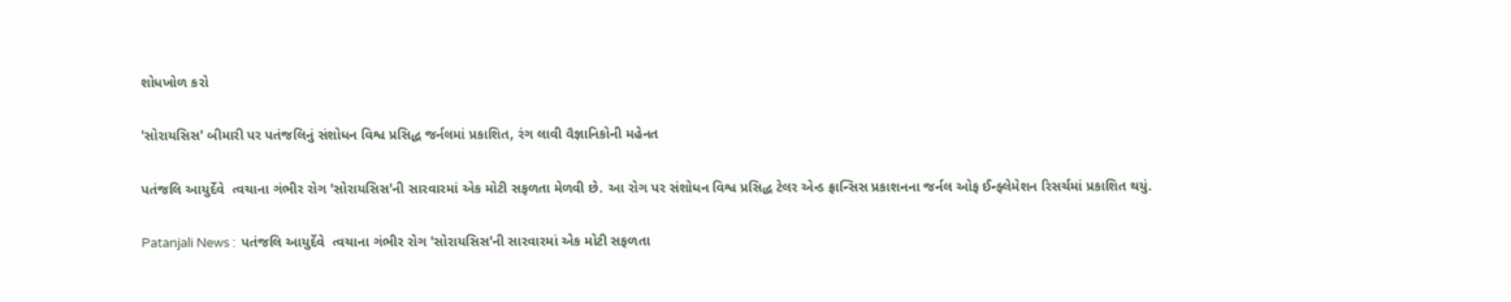શોધખોળ કરો

'સોરાયસિસ' બીમારી પર પતંજલિનું સંશોધન વિશ્વ પ્રસિદ્ધ જર્નલમાં પ્રકાશિત, રંગ લાવી વૈજ્ઞાનિકોની મહેનત

પતંજલિ આયુર્દેવે  ત્વચાના ગંભીર રોગ 'સોરાયસિસ'ની સારવારમાં એક મોટી સફળતા મેળવી છે. આ રોગ પર સંશોધન વિશ્વ પ્રસિદ્ધ ટેલર એન્ડ ફ્રાન્સિસ પ્રકાશનના જર્નલ ઓફ ઈન્ફ્લેમેશન રિસર્ચમાં પ્રકાશિત થયું.

Patanjali News :  પતંજલિ આયુર્દેવે  ત્વચાના ગંભીર રોગ 'સોરાયસિસ'ની સારવારમાં એક મોટી સફળતા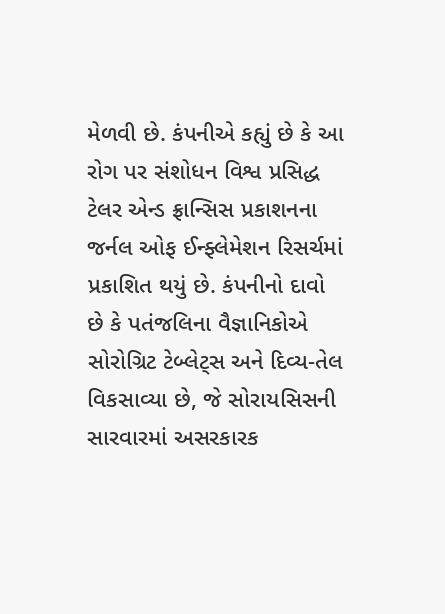મેળવી છે. કંપનીએ કહ્યું છે કે આ રોગ પર સંશોધન વિશ્વ પ્રસિદ્ધ ટેલર એન્ડ ફ્રાન્સિસ પ્રકાશનના જર્નલ ઓફ ઈન્ફ્લેમેશન રિસર્ચમાં પ્રકાશિત થયું છે. કંપનીનો દાવો છે કે પતંજલિના વૈજ્ઞાનિકોએ સોરોગ્રિટ ટેબ્લેટ્સ અને દિવ્ય-તેલ વિકસાવ્યા છે, જે સોરાયસિસની સારવારમાં અસરકારક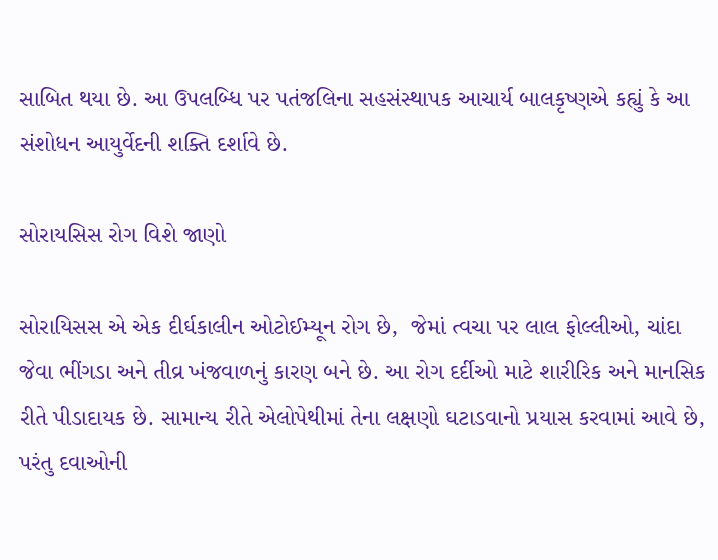સાબિત થયા છે. આ ઉપલબ્ધિ પર પતંજલિના સહસંસ્થાપક આચાર્ય બાલકૃષ્ણએ કહ્યું કે આ સંશોધન આયુર્વેદની શક્તિ દર્શાવે છે.

સોરાયસિસ રોગ વિશે જાણો

સોરાયિસસ એ એક દીર્ઘકાલીન ઓટોઈમ્યૂન રોગ છે,  જેમાં ત્વચા પર લાલ ફોલ્લીઓ, ચાંદા જેવા ભીંગડા અને તીવ્ર ખંજવાળનું કારણ બને છે. આ રોગ દર્દીઓ માટે શારીરિક અને માનસિક રીતે પીડાદાયક છે. સામાન્ય રીતે એલોપેથીમાં તેના લક્ષણો ઘટાડવાનો પ્રયાસ કરવામાં આવે છે, પરંતુ દવાઓની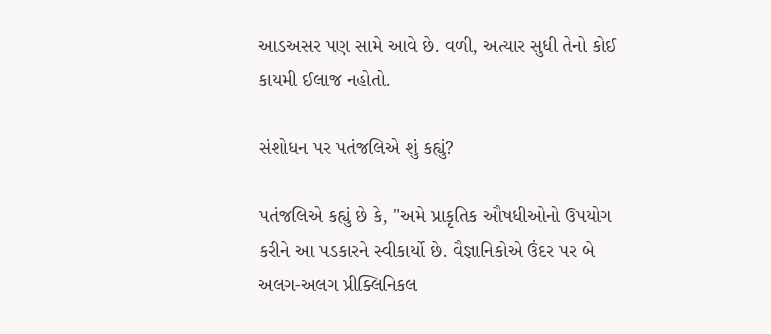આડઅસર પણ સામે આવે છે. વળી, અત્યાર સુધી તેનો કોઈ કાયમી ઈલાજ નહોતો.

સંશોધન પર પતંજલિએ શું કહ્યું?

પતંજલિએ કહ્યું છે કે, "અમે પ્રાકૃતિક ઔષધીઓનો ઉપયોગ કરીને આ પડકારને સ્વીકાર્યો છે. વૈજ્ઞાનિકોએ ઉંદર પર બે અલગ-અલગ પ્રીક્લિનિકલ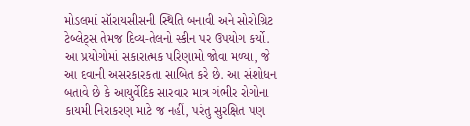મોડલમાં સૉરાયસીસની સ્થિતિ બનાવી અને સોરોગ્રિટ ટેબ્લેટ્સ તેમજ દિવ્ય-તેલનો સ્કીન પર ઉપયોગ કર્યો. આ પ્રયોગોમાં સકારાત્મક પરિણામો જોવા મળ્યા, જે આ દવાની અસરકારકતા સાબિત કરે છે. આ સંશોધન બતાવે છે કે આયુર્વેદિક સારવાર માત્ર ગંભીર રોગોના કાયમી નિરાકરણ માટે જ નહીં, પરંતુ સુરક્ષિત પણ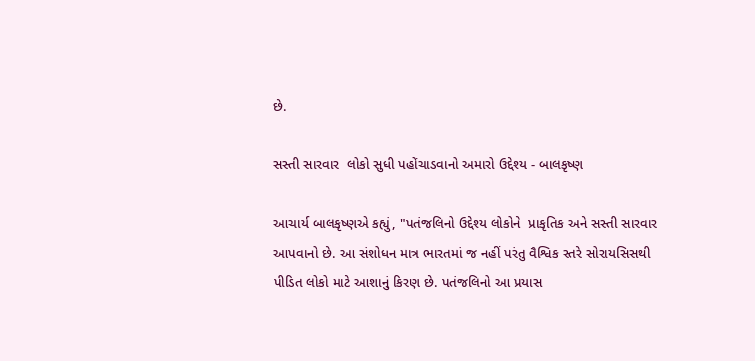છે.

સસ્તી સારવાર  લોકો સુધી પહોંચાડવાનો અમારો ઉદ્દેશ્ય - બાલકૃષ્ણ

આચાર્ય બાલકૃષ્ણએ કહ્યું, "પતંજલિનો ઉદ્દેશ્ય લોકોને  પ્રાકૃતિક અને સસ્તી સારવાર આપવાનો છે. આ સંશોધન માત્ર ભારતમાં જ નહીં પરંતુ વૈશ્વિક સ્તરે સોરાયસિસથી પીડિત લોકો માટે આશાનું કિરણ છે. પતંજલિનો આ પ્રયાસ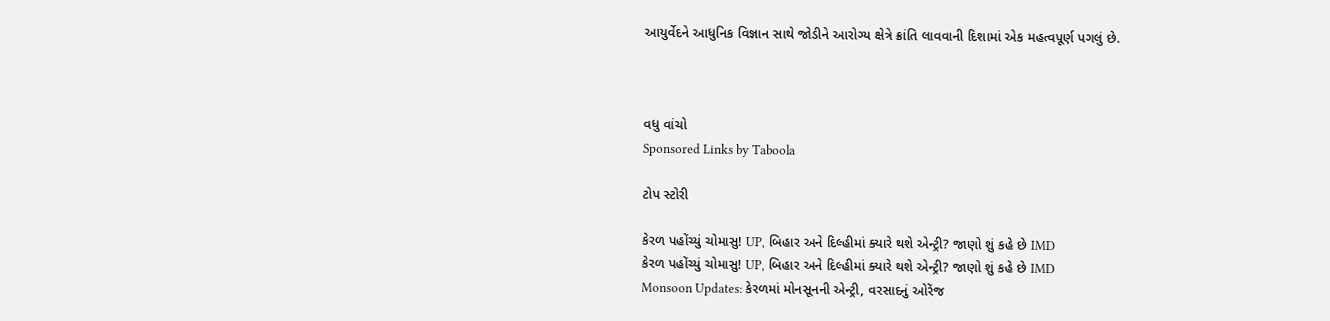આયુર્વેદને આધુનિક વિજ્ઞાન સાથે જોડીને આરોગ્ય ક્ષેત્રે ક્રાંતિ લાવવાની દિશામાં એક મહત્વપૂર્ણ પગલું છે.



વધુ વાંચો
Sponsored Links by Taboola

ટોપ સ્ટોરી

કેરળ પહોંચ્યું ચોમાસુ! UP, બિહાર અને દિલ્હીમાં ક્યારે થશે એન્ટ્રી? જાણો શું કહે છે IMD
કેરળ પહોંચ્યું ચોમાસુ! UP, બિહાર અને દિલ્હીમાં ક્યારે થશે એન્ટ્રી? જાણો શું કહે છે IMD
Monsoon Updates: કેરળમાં મોનસૂનની એન્ટ્રી, વરસાદનું ઓરેંજ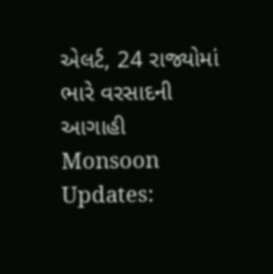એલર્ટ, 24 રાજ્યોમાં ભારે વરસાદની આગાહી
Monsoon Updates: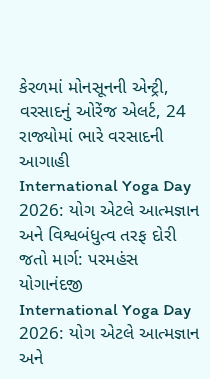કેરળમાં મોનસૂનની એન્ટ્રી, વરસાદનું ઓરેંજ એલર્ટ, 24 રાજ્યોમાં ભારે વરસાદની આગાહી
International Yoga Day 2026: યોગ એટલે આત્મજ્ઞાન અને વિશ્વબંધુત્વ તરફ દોરી જતો માર્ગ: પરમહંસ યોગાનંદજી
International Yoga Day 2026: યોગ એટલે આત્મજ્ઞાન અને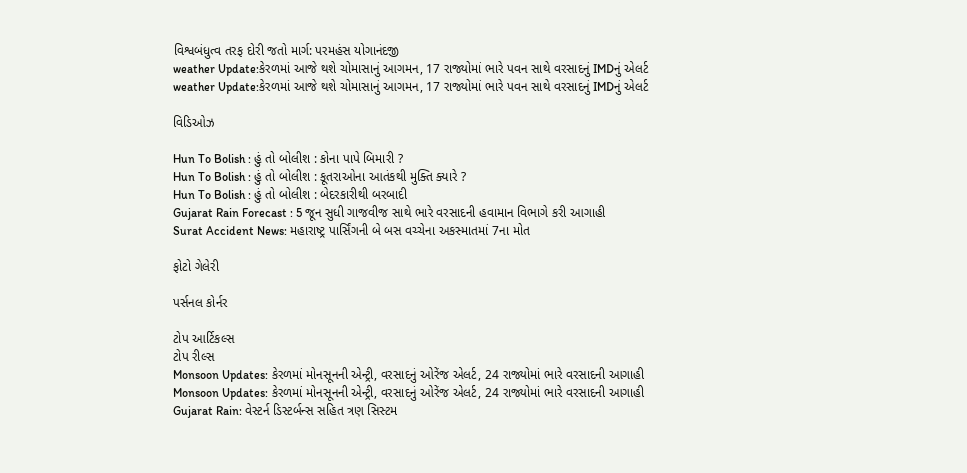વિશ્વબંધુત્વ તરફ દોરી જતો માર્ગ: પરમહંસ યોગાનંદજી
weather Update:કેરળમાં આજે થશે ચોમાસાનું આગમન, 17 રાજ્યોમાં ભારે પવન સાથે વરસાદનું IMDનું એલર્ટ
weather Update:કેરળમાં આજે થશે ચોમાસાનું આગમન, 17 રાજ્યોમાં ભારે પવન સાથે વરસાદનું IMDનું એલર્ટ

વિડિઓઝ

Hun To Bolish : હું તો બોલીશ : કોના પાપે બિમારી ?
Hun To Bolish : હું તો બોલીશ : કૂતરાઓના આતંકથી મુક્તિ ક્યારે ?
Hun To Bolish : હું તો બોલીશ : બેદરકારીથી બરબાદી
Gujarat Rain Forecast : 5 જૂન સુધી ગાજવીજ સાથે ભારે વરસાદની હવામાન વિભાગે કરી આગાહી
Surat Accident News: મહારાષ્ટ્ર પાર્સિંગની બે બસ વચ્ચેના અકસ્માતમાં 7ના મોત

ફોટો ગેલેરી

પર્સનલ કોર્નર

ટોપ આર્ટિકલ્સ
ટોપ રીલ્સ
Monsoon Updates: કેરળમાં મોનસૂનની એન્ટ્રી, વરસાદનું ઓરેંજ એલર્ટ, 24 રાજ્યોમાં ભારે વરસાદની આગાહી
Monsoon Updates: કેરળમાં મોનસૂનની એન્ટ્રી, વરસાદનું ઓરેંજ એલર્ટ, 24 રાજ્યોમાં ભારે વરસાદની આગાહી
Gujarat Rain: વેસ્ટર્ન ડિસ્ટર્બન્સ સહિત ત્રણ સિસ્ટમ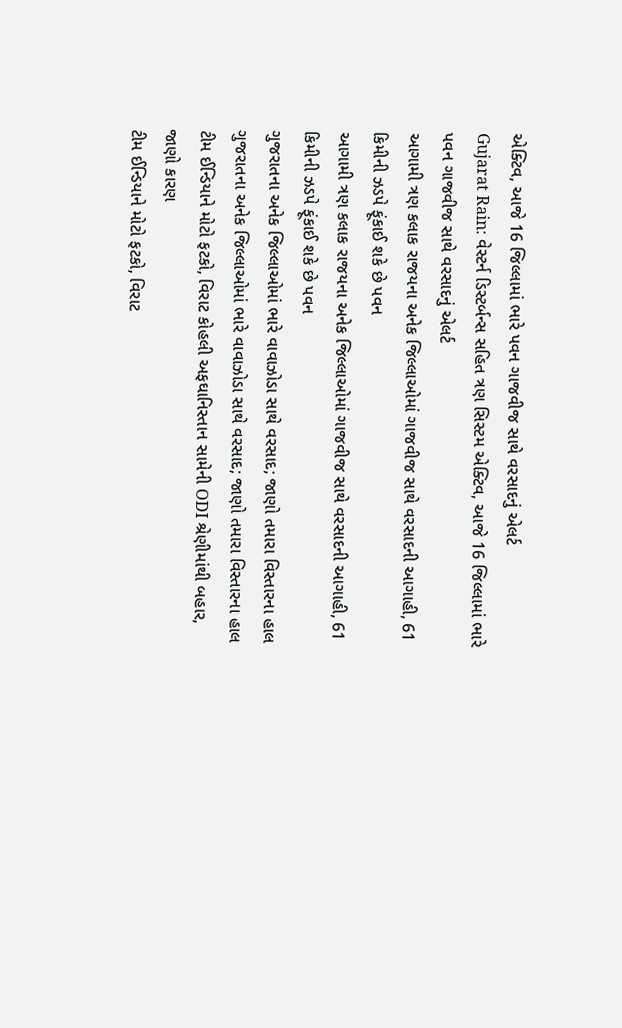એક્ટિવ, આજે 16 જિલ્લામાં ભારે પવન ગાજવીજ સાથે વરસાદનું એલર્ટ
Gujarat Rain: વેસ્ટર્ન ડિસ્ટર્બન્સ સહિત ત્રણ સિસ્ટમ એક્ટિવ, આજે 16 જિલ્લામાં ભારે પવન ગાજવીજ સાથે વરસાદનું એલર્ટ
આગામી ત્રણ કલાક રાજયના અનેક જિલ્લાઓમાં ગાજવીજ સાથે વરસાદની આગાહી, 61 કિમીની ઝડપે ફૂંકાઈ શકે છે પવન
આગામી ત્રણ કલાક રાજયના અનેક જિલ્લાઓમાં ગાજવીજ સાથે વરસાદની આગાહી, 61 કિમીની ઝડપે ફૂંકાઈ શકે છે પવન
ગુજરાતના અનેક જિલ્લાઓમાં ભારે વાવાઝોડા સાથે વરસાદ; જાણો તમારા વિસ્તારના હાલ
ગુજરાતના અનેક જિલ્લાઓમાં ભારે વાવાઝોડા સાથે વરસાદ; જાણો તમારા વિસ્તારના હાલ
ટીમ ઈન્ડિયાને મોટો ફટકો, વિરાટ કોહલી અફઘાનિસ્તાન સામેની ODI શ્રેણીમાંથી બહાર, જાણો કારણ
ટીમ ઈન્ડિયાને મોટો ફટકો, વિરાટ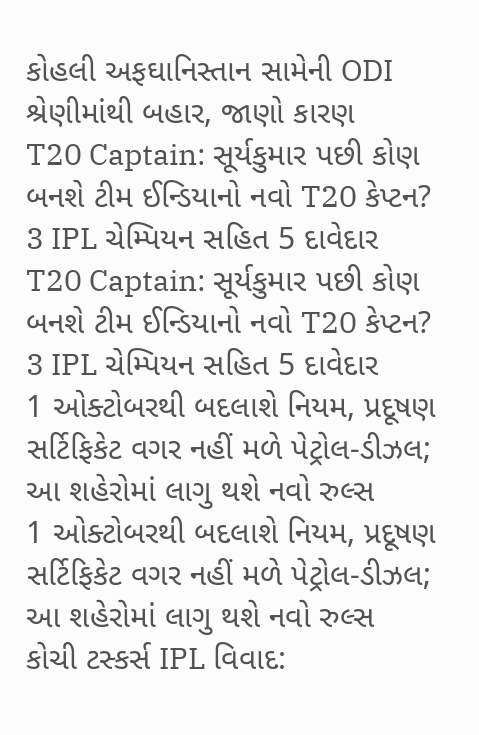કોહલી અફઘાનિસ્તાન સામેની ODI શ્રેણીમાંથી બહાર, જાણો કારણ
T20 Captain: સૂર્યકુમાર પછી કોણ બનશે ટીમ ઈન્ડિયાનો નવો T20 કેપ્ટન? 3 IPL ચેમ્પિયન સહિત 5 દાવેદાર
T20 Captain: સૂર્યકુમાર પછી કોણ બનશે ટીમ ઈન્ડિયાનો નવો T20 કેપ્ટન? 3 IPL ચેમ્પિયન સહિત 5 દાવેદાર
1 ઓક્ટોબરથી બદલાશે નિયમ, પ્રદૂષણ સર્ટિફિકેટ વગર નહીં મળે પેટ્રોલ-ડીઝલ; આ શહેરોમાં લાગુ થશે નવો રુલ્સ
1 ઓક્ટોબરથી બદલાશે નિયમ, પ્રદૂષણ સર્ટિફિકેટ વગર નહીં મળે પેટ્રોલ-ડીઝલ; આ શહેરોમાં લાગુ થશે નવો રુલ્સ
કોચી ટસ્કર્સ IPL વિવાદ: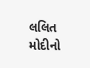લલિત મોદીનો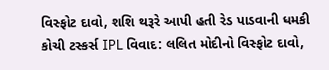વિસ્ફોટ દાવો, શશિ થરૂરે આપી હતી રેડ પાડવાની ધમકી
કોચી ટસ્કર્સ IPL વિવાદ: લલિત મોદીનો વિસ્ફોટ દાવો,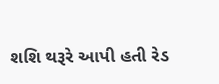શશિ થરૂરે આપી હતી રેડ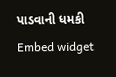પાડવાની ધમકી
Embed widget